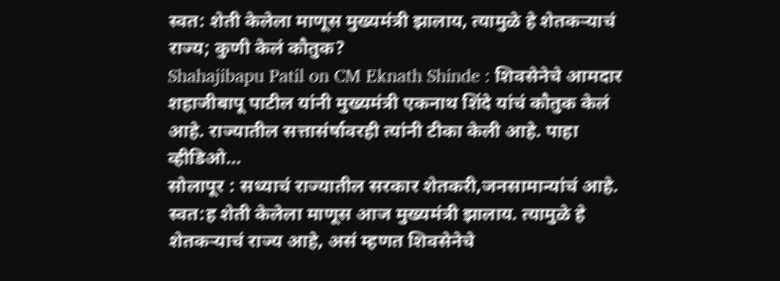स्वत: शेती केलेला माणूस मुख्यमंत्री झालाय, त्यामुळे हे शेतकऱ्याचं राज्य; कुणी केलं कौतुक?
Shahajibapu Patil on CM Eknath Shinde : शिवसेनेचे आमदार शहाजीबापू पाटील यांनी मुख्यमंत्री एकनाथ शिंदे यांचं कौतुक केलं आहे. राज्यातील सत्तासंर्षावरही त्यांनी टीका केली आहे. पाहा व्हीडिओ...
सोलापूर : सध्याचं राज्यातील सरकार शेतकरी,जनसामान्यांचं आहे. स्वत:ह शेती केलेला माणूस आज मुख्यमंत्री झालाय. त्यामुळे हे शेतकऱ्याचं राज्य आहे, असं म्हणत शिवसेनेचे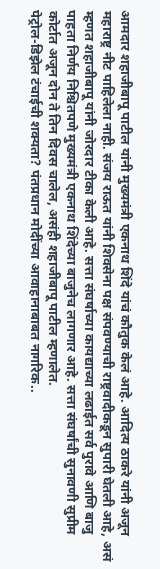आमदार शहाजीबापू पाटील यांनी मुख्यमंत्री एकनाथ शिंदे यांचं कौतुक केलं आहे. आदित्य ठाकरे यांनी अजून महाराष्ट्र नीट पाहिलेला नाही. संजय राऊत यांनी शिवसेना पक्ष संपवण्याची राष्ट्रवादीकडून सुपारी घेतली आहे, असं म्हणत शहाजीबापू यांनी जोरदार टीका केली आहे. सत्ता संघर्षाच्या कायद्याच्या लढाईत सर्व पुरावे आणि बाजु पाहता निर्णय निश्चितपणे मुख्यमंत्री एकनाथ शिंदेच्या बाजुनेच लागणार आहे. सत्ता संघर्षांची सुनावणी सुप्रीम कोर्टात अजून दोन ते तिन दिवस चालेल, असंही शहाजीबापू पाटील म्हणालेत.
पेट्रोल-डिझेल टंचाईची शक्यता? पंतप्रधान मोदींच्या आवाहानाबाबत नागरिक..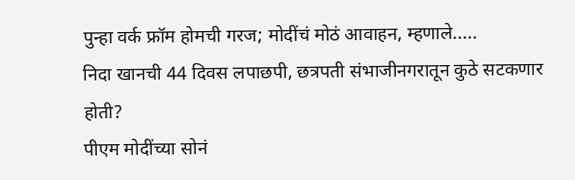पुन्हा वर्क फ्रॉम होमची गरज; मोदींचं मोठं आवाहन, म्हणाले.....
निदा खानची 44 दिवस लपाछपी, छत्रपती संभाजीनगरातून कुठे सटकणार होती?
पीएम मोदींच्या सोनं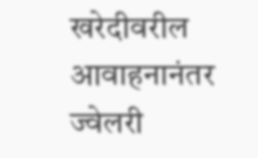खरेदीवरील आवाहनानंतर ज्वेलरी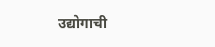उद्योगाची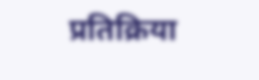प्रतिक्रिया